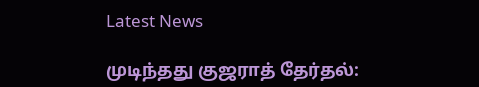Latest News

முடிந்தது குஜராத் தேர்தல்: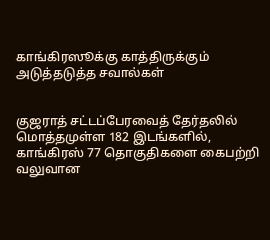காங்கிரஸூக்கு காத்திருக்கும் அடுத்தடுத்த சவால்கள்


குஜராத் சட்டப்பேரவைத் தேர்தலில் மொத்தமுள்ள 182 இடங்களில், காங்கிரஸ் 77 தொகுதிகளை கைபற்றி வலுவான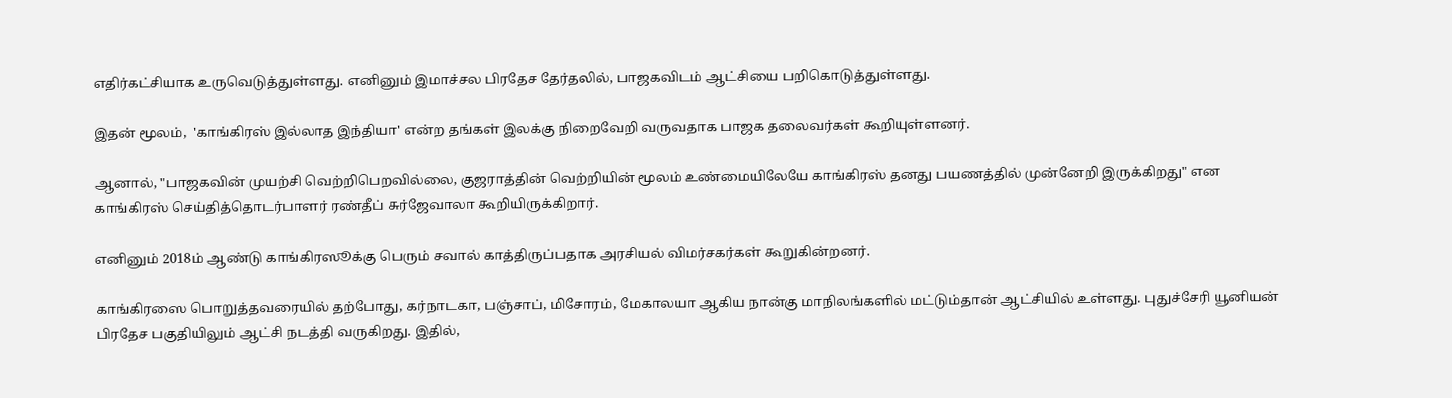எதிர்கட்சியாக உருவெடுத்துள்ளது. எனினும் இமாச்சல பிரதேச தேர்தலில், பாஜகவிடம் ஆட்சியை பறிகொடுத்துள்ளது.

இதன் மூலம்,  'காங்கிரஸ் இல்லாத இந்தியா' என்ற தங்கள் இலக்கு நிறைவேறி வருவதாக பாஜக தலைவர்கள் கூறியுள்ளனர்.

ஆனால், "பாஜகவின் முயற்சி வெற்றிபெறவில்லை, குஜராத்தின் வெற்றியின் மூலம் உண்மையிலேயே காங்கிரஸ் தனது பயணத்தில் முன்னேறி இருக்கிறது" என காங்கிரஸ் செய்தித்தொடர்பாளர் ரண்தீப் சுர்ஜேவாலா கூறியிருக்கிறார்.

எனினும் 2018ம் ஆண்டு காங்கிரஸூக்கு பெரும் சவால் காத்திருப்பதாக அரசியல் விமர்சகர்கள் கூறுகின்றனர்.

காங்கிரஸை பொறுத்தவரையில் தற்போது, கர்நாடகா, பஞ்சாப், மிசோரம், மேகாலயா ஆகிய நான்கு மாநிலங்களில் மட்டும்தான் ஆட்சியில் உள்ளது. புதுச்சேரி யூனியன் பிரதேச பகுதியிலும் ஆட்சி நடத்தி வருகிறது. இதில்,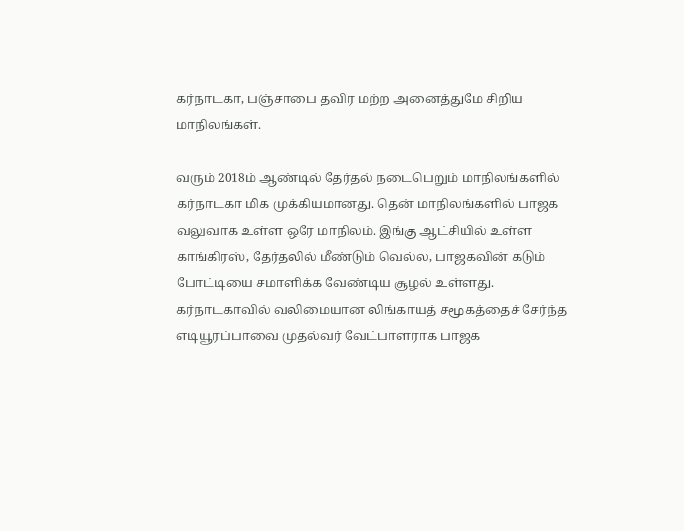கர்நாடகா, பஞ்சாபை தவிர மற்ற அனைத்துமே சிறிய மாநிலங்கள்.

வரும் 2018ம் ஆண்டில் தேர்தல் நடைபெறும் மாநிலங்களில் கர்நாடகா மிக முக்கியமானது. தென் மாநிலங்களில் பாஜக வலுவாக உள்ள ஒரே மாநிலம். இங்கு ஆட்சியில் உள்ள காங்கிரஸ், தேர்தலில் மீண்டும் வெல்ல, பாஜகவின் கடும் போட்டியை சமாளிக்க வேண்டிய சூழல் உள்ளது. கர்நாடகாவில் வலிமையான லிங்காயத் சமூகத்தைச் சேர்ந்த எடியூரப்பாவை முதல்வர் வேட்பாளராக பாஜக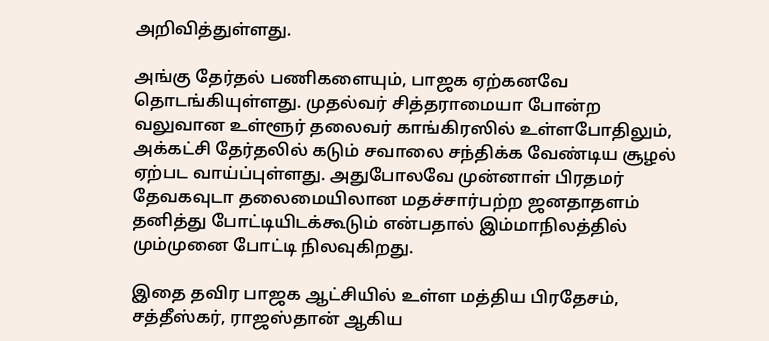அறிவித்துள்ளது.

அங்கு தேர்தல் பணிகளையும், பாஜக ஏற்கனவே தொடங்கியுள்ளது. முதல்வர் சித்தராமையா போன்ற வலுவான உள்ளூர் தலைவர் காங்கிரஸில் உள்ளபோதிலும், அக்கட்சி தேர்தலில் கடும் சவாலை சந்திக்க வேண்டிய சூழல் ஏற்பட வாய்ப்புள்ளது. அதுபோலவே முன்னாள் பிரதமர் தேவகவுடா தலைமையிலான மதச்சார்பற்ற ஜனதாதளம் தனித்து போட்டியிடக்கூடும் என்பதால் இம்மாநிலத்தில் மும்முனை போட்டி நிலவுகிறது.

இதை தவிர பாஜக ஆட்சியில் உள்ள மத்திய பிரதேசம், சத்தீஸ்கர், ராஜஸ்தான் ஆகிய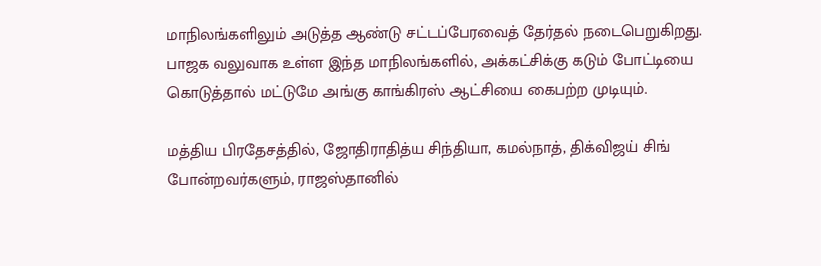மாநிலங்களிலும் அடுத்த ஆண்டு சட்டப்பேரவைத் தேர்தல் நடைபெறுகிறது. பாஜக வலுவாக உள்ள இந்த மாநிலங்களில், அக்கட்சிக்கு கடும் போட்டியை கொடுத்தால் மட்டுமே அங்கு காங்கிரஸ் ஆட்சியை கைபற்ற முடியும்.

மத்திய பிரதேசத்தில், ஜோதிராதித்ய சிந்தியா, கமல்நாத், திக்விஜய் சிங் போன்றவர்களும், ராஜஸ்தானில்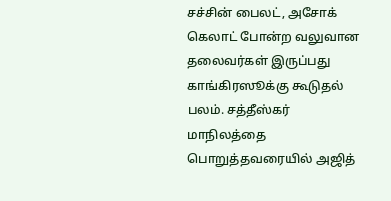சச்சின் பைலட், அசோக் கெலாட் போன்ற வலுவான தலைவர்கள் இருப்பது காங்கிரஸூக்கு கூடுதல் பலம். சத்தீஸ்கர் மாநிலத்தை பொறுத்தவரையில் அஜித்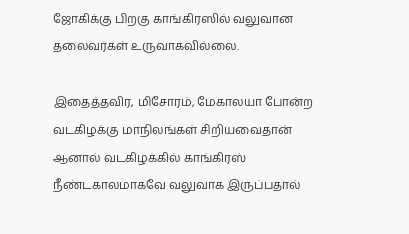ஜோகிக்கு பிறகு காங்கிரஸில் வலுவான தலைவர்கள் உருவாகவில்லை.

இதைத்தவிர, மிசோரம், மேகாலயா போன்ற வடகிழக்கு மாநிலங்கள் சிறியவைதான் ஆனால் வடகிழக்கில் காங்கிரஸ் நீண்டகாலமாகவே வலுவாக இருப்பதால்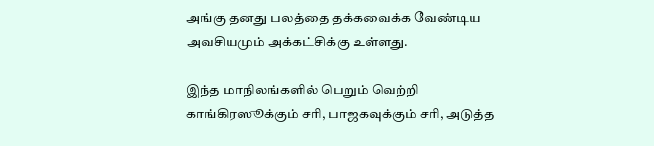அங்கு தனது பலத்தை தக்கவைக்க வேண்டிய அவசியமும் அக்கட்சிக்கு உள்ளது.

இந்த மாநிலங்களில் பெறும் வெற்றி காங்கிரஸூக்கும் சரி, பாஜகவுக்கும் சரி, அடுத்த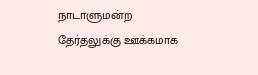நாடாளுமன்ற தேர்தலுக்கு ஊக்கமாக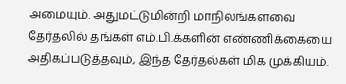அமையும். அதுமட்டுமின்றி மாநிலங்களவை தேர்தலில் தங்கள் எம்.பி.க்களின் எண்ணிக்கையை அதிகப்படுத்தவும், இந்த தேர்தல்கள் மிக முக்கியம்.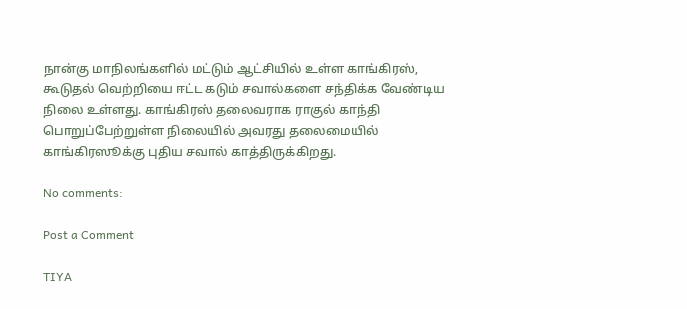நான்கு மாநிலங்களில் மட்டும் ஆட்சியில் உள்ள காங்கிரஸ், கூடுதல் வெற்றியை ஈட்ட கடும் சவால்களை சந்திக்க வேண்டிய நிலை உள்ளது. காங்கிரஸ் தலைவராக ராகுல் காந்தி பொறுப்பேற்றுள்ள நிலையில் அவரது தலைமையில் காங்கிரஸூக்கு புதிய சவால் காத்திருக்கிறது.

No comments:

Post a Comment

TIYA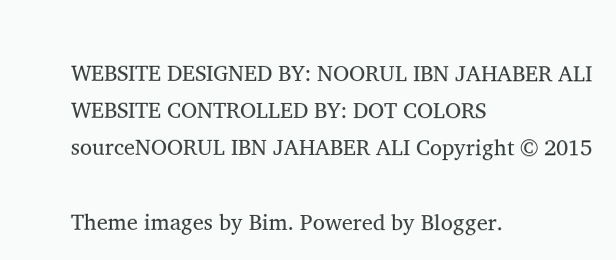WEBSITE DESIGNED BY: NOORUL IBN JAHABER ALI WEBSITE CONTROLLED BY: DOT COLORS
sourceNOORUL IBN JAHABER ALI Copyright © 2015

Theme images by Bim. Powered by Blogger.